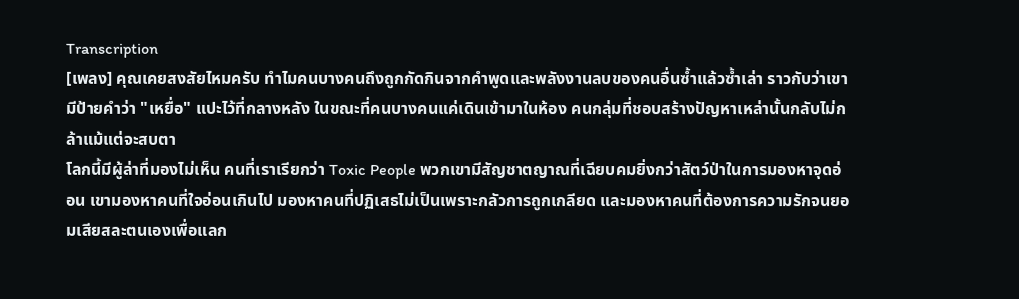Transcription
[เพลง] คุณเคยสงสัยไหมครับ ทำไมคนบางคนถึงถูกกัดกินจากคำพูดและพลังงานลบของคนอื่นซ้ำแล้วซ้ำเล่า ราวกับว่าเขามีป้ายคำว่า "เหยื่อ" แปะไว้ที่กลางหลัง ในขณะที่คนบางคนแค่เดินเข้ามาในห้อง คนกลุ่มที่ชอบสร้างปัญหาเหล่านั้นกลับไม่กล้าแม้แต่จะสบตา
โลกนี้มีผู้ล่าที่มองไม่เห็น คนที่เราเรียกว่า Toxic People พวกเขามีสัญชาตญาณที่เฉียบคมยิ่งกว่าสัตว์ป่าในการมองหาจุดอ่อน เขามองหาคนที่ใจอ่อนเกินไป มองหาคนที่ปฏิเสธไม่เป็นเพราะกลัวการถูกเกลียด และมองหาคนที่ต้องการความรักจนยอมเสียสละตนเองเพื่อแลก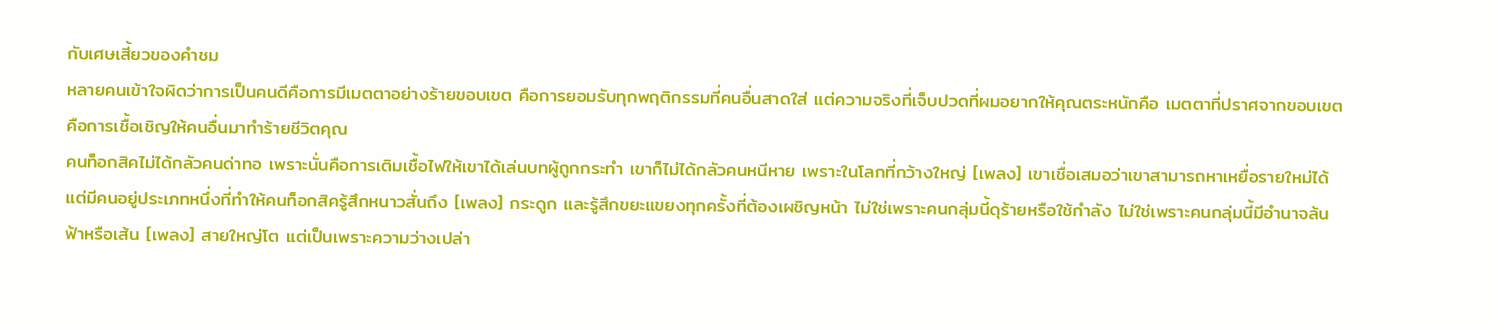กับเศษเสี้ยวของคำชม
หลายคนเข้าใจผิดว่าการเป็นคนดีคือการมีเมตตาอย่างร้ายขอบเขต คือการยอมรับทุกพฤติกรรมที่คนอื่นสาดใส่ แต่ความจริงที่เจ็บปวดที่ผมอยากให้คุณตระหนักคือ เมตตาที่ปราศจากขอบเขตคือการเชื้อเชิญให้คนอื่นมาทำร้ายชีวิตคุณ
คนท็อกสิคไม่ได้กลัวคนด่าทอ เพราะนั่นคือการเติมเชื้อไฟให้เขาได้เล่นบทผู้ถูกกระทำ เขาก็ไม่ได้กลัวคนหนีหาย เพราะในโลกที่กว้างใหญ่ [เพลง] เขาเชื่อเสมอว่าเขาสามารถหาเหยื่อรายใหม่ได้
แต่มีคนอยู่ประเภทหนึ่งที่ทำให้คนท็อกสิครู้สึกหนาวสั่นถึง [เพลง] กระดูก และรู้สึกขยะแขยงทุกครั้งที่ต้องเผชิญหน้า ไม่ใช่เพราะคนกลุ่มนี้ดุร้ายหรือใช้กำลัง ไม่ใช่เพราะคนกลุ่มนี้มีอำนาจล้นฟ้าหรือเส้น [เพลง] สายใหญ่โต แต่เป็นเพราะความว่างเปล่า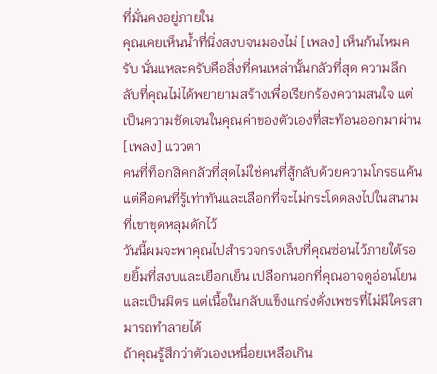ที่มั่นคงอยู่ภายใน
คุณเคยเห็นน้ำที่นิ่งสงบจนมองไม่ [เพลง] เห็นก้นไหมครับ นั่นแหละครับคือสิ่งที่คนเหล่านั้นกลัวที่สุด ความลึกลับที่คุณไม่ได้พยายามสร้างเพื่อเรียกร้องความสนใจ แต่เป็นความชัดเจนในคุณค่าของตัวเองที่สะท้อนออกมาผ่าน [เพลง] แววตา
คนที่ท็อกสิคกลัวที่สุดไม่ใช่คนที่สู้กลับด้วยความโกรธแค้น แต่คือคนที่รู้เท่าทันและเลือกที่จะไม่กระโดดลงไปในสนามที่เขาขุดหลุมดักไว้
วันนี้ผมจะพาคุณไปสำรวจกรงเล็บที่คุณซ่อนไว้ภายใต้รอยยิ้มที่สงบและเยือกเย็น เปลือกนอกที่คุณอาจดูอ่อนโยนและเป็นมิตร แต่เนื้อในกลับแข็งแกร่งดั่งเพชรที่ไม่มีใครสามารถทำลายได้
ถ้าคุณรู้สึกว่าตัวเองเหนื่อยเหลือเกิน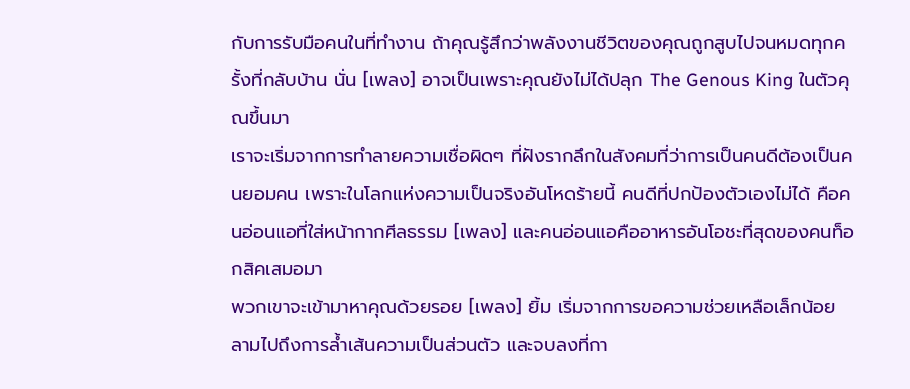กับการรับมือคนในที่ทำงาน ถ้าคุณรู้สึกว่าพลังงานชีวิตของคุณถูกสูบไปจนหมดทุกครั้งที่กลับบ้าน นั่น [เพลง] อาจเป็นเพราะคุณยังไม่ได้ปลุก The Genous King ในตัวคุณขึ้นมา
เราจะเริ่มจากการทำลายความเชื่อผิดๆ ที่ฝังรากลึกในสังคมที่ว่าการเป็นคนดีต้องเป็นคนยอมคน เพราะในโลกแห่งความเป็นจริงอันโหดร้ายนี้ คนดีที่ปกป้องตัวเองไม่ได้ คือคนอ่อนแอที่ใส่หน้ากากศีลธรรม [เพลง] และคนอ่อนแอคืออาหารอันโอชะที่สุดของคนท็อกสิคเสมอมา
พวกเขาจะเข้ามาหาคุณด้วยรอย [เพลง] ยิ้ม เริ่มจากการขอความช่วยเหลือเล็กน้อย ลามไปถึงการล้ำเส้นความเป็นส่วนตัว และจบลงที่กา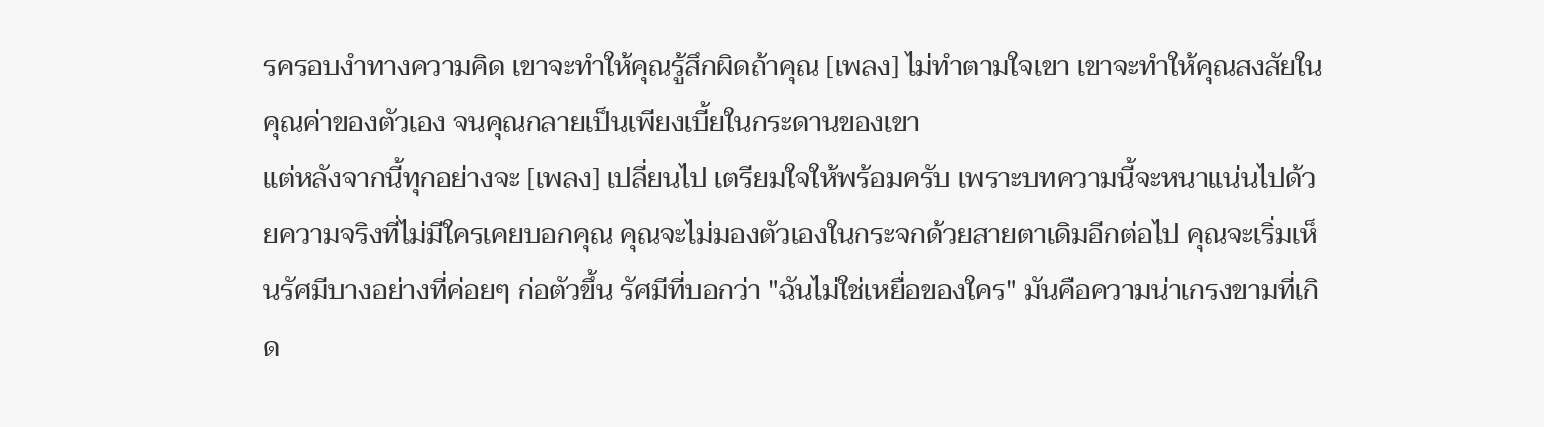รครอบงำทางความคิด เขาจะทำให้คุณรู้สึกผิดถ้าคุณ [เพลง] ไม่ทำตามใจเขา เขาจะทำให้คุณสงสัยในคุณค่าของตัวเอง จนคุณกลายเป็นเพียงเบี้ยในกระดานของเขา
แต่หลังจากนี้ทุกอย่างจะ [เพลง] เปลี่ยนไป เตรียมใจให้พร้อมครับ เพราะบทความนี้จะหนาแน่นไปด้วยความจริงที่ไม่มีใครเคยบอกคุณ คุณจะไม่มองตัวเองในกระจกด้วยสายตาเดิมอีกต่อไป คุณจะเริ่มเห็นรัศมีบางอย่างที่ค่อยๆ ก่อตัวขึ้น รัศมีที่บอกว่า "ฉันไม่ใช่เหยื่อของใคร" มันคือความน่าเกรงขามที่เกิด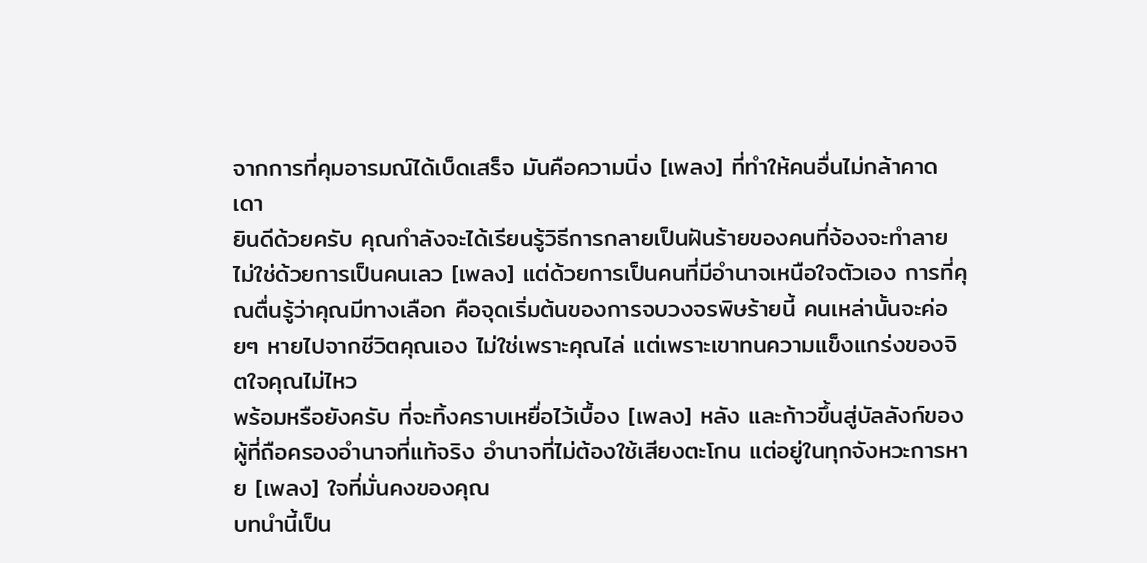จากการที่คุมอารมณ์ได้เบ็ดเสร็จ มันคือความนิ่ง [เพลง] ที่ทำให้คนอื่นไม่กล้าคาดเดา
ยินดีด้วยครับ คุณกำลังจะได้เรียนรู้วิธีการกลายเป็นฝันร้ายของคนที่จ้องจะทำลาย ไม่ใช่ด้วยการเป็นคนเลว [เพลง] แต่ด้วยการเป็นคนที่มีอำนาจเหนือใจตัวเอง การที่คุณตื่นรู้ว่าคุณมีทางเลือก คือจุดเริ่มต้นของการจบวงจรพิษร้ายนี้ คนเหล่านั้นจะค่อยๆ หายไปจากชีวิตคุณเอง ไม่ใช่เพราะคุณไล่ แต่เพราะเขาทนความแข็งแกร่งของจิตใจคุณไม่ไหว
พร้อมหรือยังครับ ที่จะทิ้งคราบเหยื่อไว้เบื้อง [เพลง] หลัง และก้าวขึ้นสู่บัลลังก์ของผู้ที่ถือครองอำนาจที่แท้จริง อำนาจที่ไม่ต้องใช้เสียงตะโกน แต่อยู่ในทุกจังหวะการหาย [เพลง] ใจที่มั่นคงของคุณ
บทนำนี้เป็น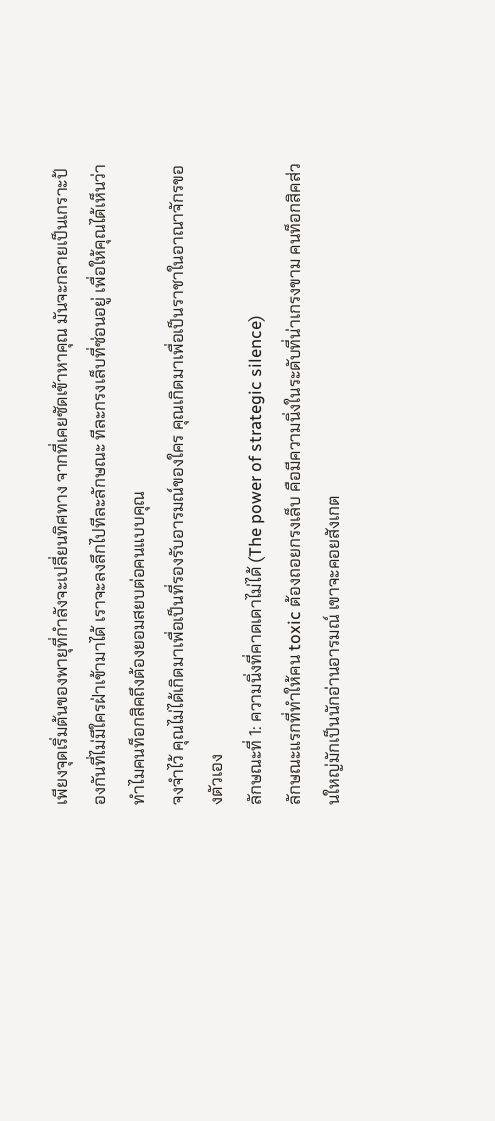เพียงจุดเริ่มต้นของพายุที่กำลังจะเปลี่ยนทิศทาง จากที่เคยซัดเข้าหาคุณ มันจะกลายเป็นเกราะป้องกันที่ไม่มีใครฝ่าเข้ามาได้ เราจะลงลึกไปทีละลักษณะ ทีละกรงเล็บที่ซ่อนอยู่ เพื่อให้คุณได้เห็นว่าทำไมคนท็อกสิคถึงต้องยอมสยบต่อคนแบบคุณ
จงจำไว้ คุณไม่ได้เกิดมาเพื่อเป็นที่รองรับอารมณ์ของใคร คุณเกิดมาเพื่อเป็นราชาในอาณาจักรของตัวเอง
ลักษณะที่ 1: ความนิ่งที่คาดเดาไม่ได้ (The power of strategic silence)
ลักษณะแรกที่ทำให้คน toxic ต้องถอยกรงเล็บ คือมีความนิ่งในระดับที่น่าเกรงขาม คนท็อกสิคส่วนใหญ่มักเป็นนักอ่านอารมณ์ เขาจะคอยสังเกต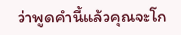ว่าพูดคำนี้แล้วคุณจะโก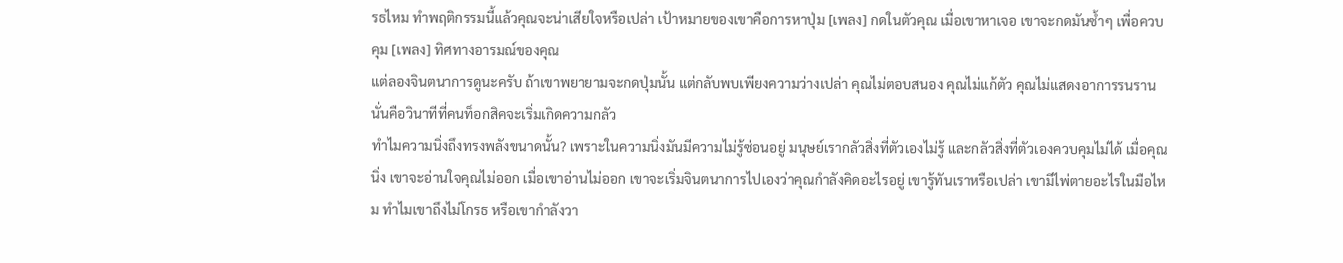รธไหม ทำพฤติกรรมนี้แล้วคุณจะน่าเสียใจหรือเปล่า เป้าหมายของเขาคือการหาปุ่ม [เพลง] กดในตัวคุณ เมื่อเขาหาเจอ เขาจะกดมันซ้ำๆ เพื่อควบคุม [เพลง] ทิศทางอารมณ์ของคุณ
แต่ลองจินตนาการดูนะครับ ถ้าเขาพยายามจะกดปุ่มนั้น แต่กลับพบเพียงความว่างเปล่า คุณไม่ตอบสนอง คุณไม่แก้ตัว คุณไม่แสดงอาการรนราน นั่นคือวินาทีที่คนท็อกสิคจะเริ่มเกิดความกลัว
ทำไมความนิ่งถึงทรงพลังขนาดนั้น? เพราะในความนิ่งมันมีความไม่รู้ซ่อนอยู่ มนุษย์เรากลัวสิ่งที่ตัวเองไม่รู้ และกลัวสิ่งที่ตัวเองควบคุมไม่ได้ เมื่อคุณนิ่ง เขาจะอ่านใจคุณไม่ออก เมื่อเขาอ่านไม่ออก เขาจะเริ่มจินตนาการไปเองว่าคุณกำลังคิดอะไรอยู่ เขารู้ทันเราหรือเปล่า เขามีไพ่ตายอะไรในมือไหม ทำไมเขาถึงไม่โกรธ หรือเขากำลังวา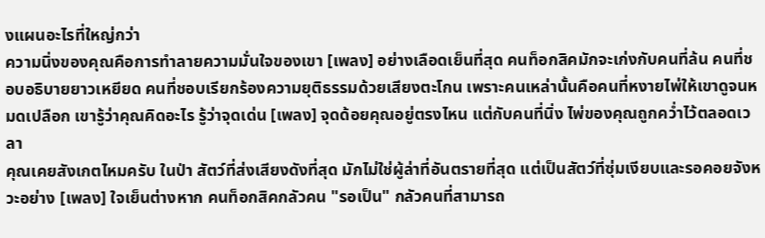งแผนอะไรที่ใหญ่กว่า
ความนิ่งของคุณคือการทำลายความมั่นใจของเขา [เพลง] อย่างเลือดเย็นที่สุด คนท็อกสิคมักจะเก่งกับคนที่ล้น คนที่ชอบอธิบายยาวเหยียด คนที่ชอบเรียกร้องความยุติธรรมด้วยเสียงตะโกน เพราะคนเหล่านั้นคือคนที่หงายไพ่ให้เขาดูจนหมดเปลือก เขารู้ว่าคุณคิดอะไร รู้ว่าจุดเด่น [เพลง] จุดด้อยคุณอยู่ตรงไหน แต่กับคนที่นิ่ง ไพ่ของคุณถูกคว่ำไว้ตลอดเวลา
คุณเคยสังเกตไหมครับ ในป่า สัตว์ที่ส่งเสียงดังที่สุด มักไม่ใช่ผู้ล่าที่อันตรายที่สุด แต่เป็นสัตว์ที่ซุ่มเงียบและรอคอยจังหวะอย่าง [เพลง] ใจเย็นต่างหาก คนท็อกสิคกลัวคน "รอเป็น" กลัวคนที่สามารถ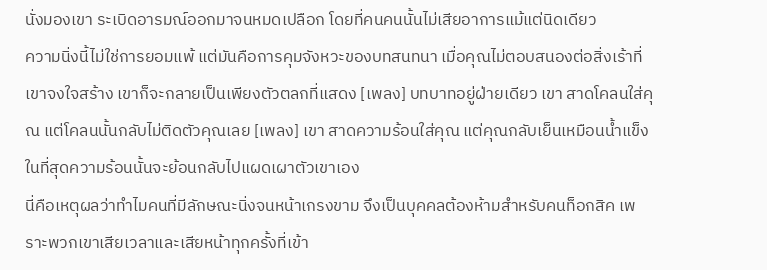นั่งมองเขา ระเบิดอารมณ์ออกมาจนหมดเปลือก โดยที่คนคนนั้นไม่เสียอาการแม้แต่นิดเดียว
ความนิ่งนี้ไม่ใช่การยอมแพ้ แต่มันคือการคุมจังหวะของบทสนทนา เมื่อคุณไม่ตอบสนองต่อสิ่งเร้าที่เขาจงใจสร้าง เขาก็จะกลายเป็นเพียงตัวตลกที่แสดง [เพลง] บทบาทอยู่ฝ่ายเดียว เขา สาดโคลนใส่คุณ แต่โคลนนั้นกลับไม่ติดตัวคุณเลย [เพลง] เขา สาดความร้อนใส่คุณ แต่คุณกลับเย็นเหมือนน้ำแข็ง ในที่สุดความร้อนนั้นจะย้อนกลับไปแผดเผาตัวเขาเอง
นี่คือเหตุผลว่าทำไมคนที่มีลักษณะนิ่งจนหน้าเกรงขาม จึงเป็นบุคคลต้องห้ามสำหรับคนท็อกสิค เพราะพวกเขาเสียเวลาและเสียหน้าทุกครั้งที่เข้า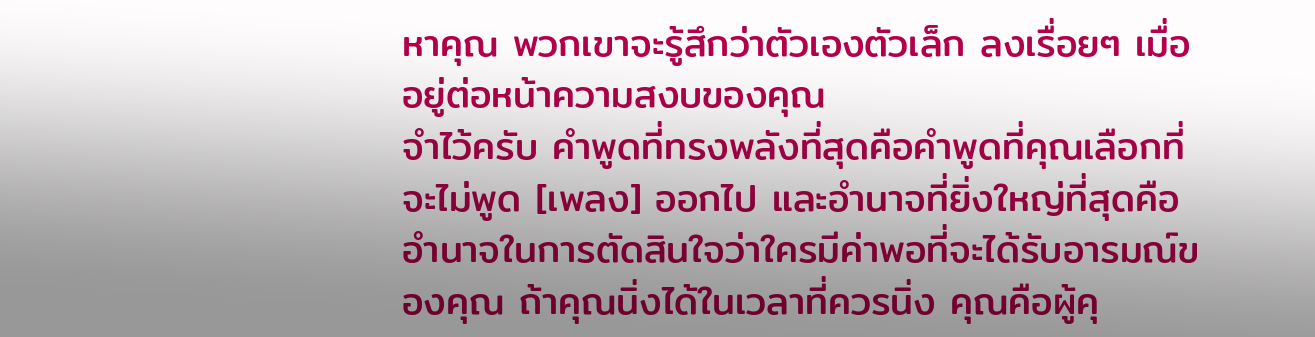หาคุณ พวกเขาจะรู้สึกว่าตัวเองตัวเล็ก ลงเรื่อยๆ เมื่ออยู่ต่อหน้าความสงบของคุณ
จำไว้ครับ คำพูดที่ทรงพลังที่สุดคือคำพูดที่คุณเลือกที่จะไม่พูด [เพลง] ออกไป และอำนาจที่ยิ่งใหญ่ที่สุดคืออำนาจในการตัดสินใจว่าใครมีค่าพอที่จะได้รับอารมณ์ของคุณ ถ้าคุณนิ่งได้ในเวลาที่ควรนิ่ง คุณคือผู้คุ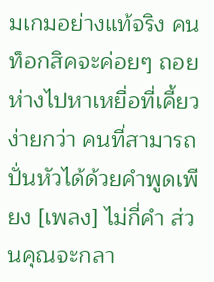มเกมอย่างแท้จริง คนท็อกสิคจะค่อยๆ ถอยห่างไปหาเหยื่อที่เคี้ยวง่ายกว่า คนที่สามารถปั่นหัวได้ด้วยคำพูดเพียง [เพลง] ไม่กี่คำ ส่วนคุณจะกลา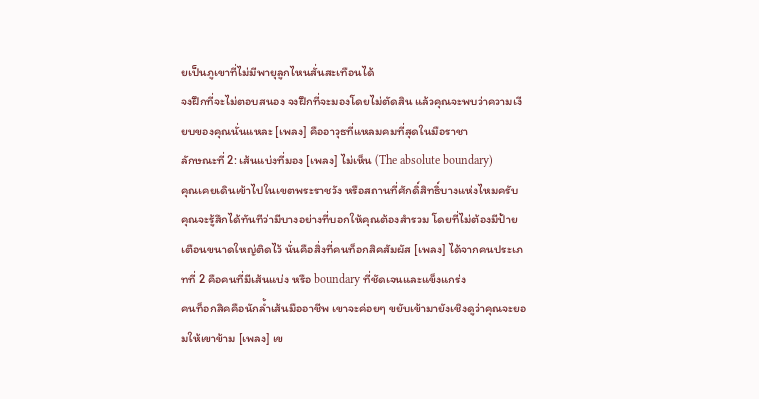ยเป็นภูเขาที่ไม่มีพายุลูกไหนสั่นสะเทือนได้
จงฝึกที่จะไม่ตอบสนอง จงฝึกที่จะมองโดยไม่ตัดสิน แล้วคุณจะพบว่าความเงียบของคุณนั่นแหละ [เพลง] คืออาวุธที่แหลมคมที่สุดในมือราชา
ลักษณะที่ 2: เส้นแบ่งที่มอง [เพลง] ไม่เห็น (The absolute boundary)
คุณเคยเดินเข้าไปในเขตพระราชวัง หรือสถานที่ศักดิ์สิทธิ์บางแห่งไหมครับ คุณจะรู้สึกได้ทันทีว่ามีบางอย่างที่บอกให้คุณต้องสำรวม โดยที่ไม่ต้องมีป้ายเตือนขนาดใหญ่ติดไว้ นั่นคือสิ่งที่คนท็อกสิคสัมผัส [เพลง] ได้จากคนประเภทที่ 2 คือคนที่มีเส้นแบ่ง หรือ boundary ที่ชัดเจนและแข็งแกร่ง
คนท็อกสิคคือนักล้ำเส้นมืออาชีพ เขาจะค่อยๆ ขยับเข้ามายังเชิงดูว่าคุณจะยอมให้เขาข้าม [เพลง] เข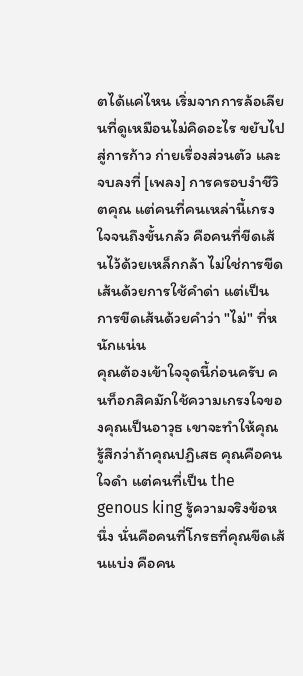ตได้แค่ไหน เริ่มจากการล้อเลียนที่ดูเหมือนไม่คิดอะไร ขยับไปสู่การก้าว ก่ายเรื่องส่วนตัว และจบลงที่ [เพลง] การครอบงำชีวิตคุณ แต่คนที่คนเหล่านี้เกรงใจจนถึงขั้นกลัว คือคนที่ขีดเส้นไว้ด้วยเหล็กกล้า ไม่ใช่การขีดเส้นด้วยการใช้คำด่า แต่เป็นการขีดเส้นด้วยคำว่า "ไม่" ที่หนักแน่น
คุณต้องเข้าใจจุดนี้ก่อนครับ คนท็อกสิคมักใช้ความเกรงใจของคุณเป็นอาวุธ เขาจะทำให้คุณรู้สึกว่าถ้าคุณปฏิเสธ คุณคือคนใจดำ แต่คนที่เป็น the genous king รู้ความจริงข้อหนึ่ง นั่นคือคนที่โกรธที่คุณขีดเส้นแบ่ง คือคน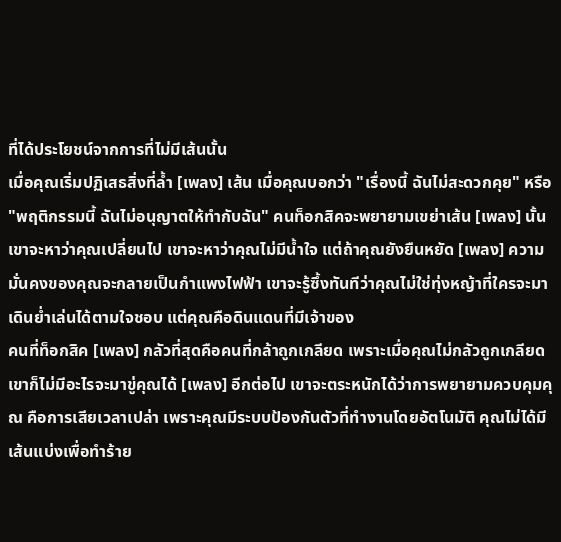ที่ได้ประโยชน์จากการที่ไม่มีเส้นนั้น
เมื่อคุณเริ่มปฏิเสธสิ่งที่ล้ำ [เพลง] เส้น เมื่อคุณบอกว่า "เรื่องนี้ ฉันไม่สะดวกคุย" หรือ "พฤติกรรมนี้ ฉันไม่อนุญาตให้ทำกับฉัน" คนท็อกสิคจะพยายามเขย่าเส้น [เพลง] นั้น เขาจะหาว่าคุณเปลี่ยนไป เขาจะหาว่าคุณไม่มีน้ำใจ แต่ถ้าคุณยังยืนหยัด [เพลง] ความมั่นคงของคุณจะกลายเป็นกำแพงไฟฟ้า เขาจะรู้ซึ้งทันทีว่าคุณไม่ใช่ทุ่งหญ้าที่ใครจะมาเดินย่ำเล่นได้ตามใจชอบ แต่คุณคือดินแดนที่มีเจ้าของ
คนที่ท็อกสิค [เพลง] กลัวที่สุดคือคนที่กล้าถูกเกลียด เพราะเมื่อคุณไม่กลัวถูกเกลียด เขาก็ไม่มีอะไรจะมาขู่คุณได้ [เพลง] อีกต่อไป เขาจะตระหนักได้ว่าการพยายามควบคุมคุณ คือการเสียเวลาเปล่า เพราะคุณมีระบบป้องกันตัวที่ทำงานโดยอัตโนมัติ คุณไม่ได้มีเส้นแบ่งเพื่อทำร้าย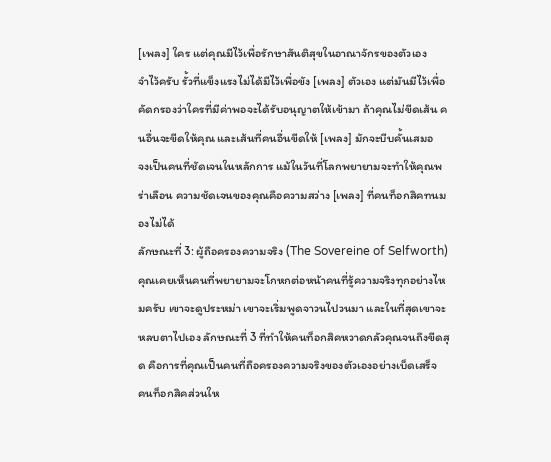[เพลง] ใคร แต่คุณมีไว้เพื่อรักษาสันติสุขในอาณาจักรของตัวเอง
จำไว้ครับ รั้วที่แข็งแรงไม่ได้มีไว้เพื่อขัง [เพลง] ตัวเอง แต่มันมีไว้เพื่อคัดกรองว่าใครที่มีค่าพอจะได้รับอนุญาตให้เข้ามา ถ้าคุณไม่ขีดเส้น คนอื่นจะขีดให้คุณ และเส้นที่คนอื่นขีดให้ [เพลง] มักจะบีบคั้นเสมอ
จงเป็นคนที่ชัดเจนในหลักการ แม้ในวันที่โลกพยายามจะทำให้คุณพร่าเลือน ความชัดเจนของคุณคือความสว่าง [เพลง] ที่คนท็อกสิคทนมองไม่ได้
ลักษณะที่ 3: ผู้ถือครองความจริง (The Sovereine of Selfworth)
คุณเคยเห็นคนที่พยายามจะโกหกต่อหน้าคนที่รู้ความจริงทุกอย่างไหมครับ เขาจะดูประหม่า เขาจะเริ่มพูดจาวนไปวนมา และในที่สุดเขาจะหลบตาไปเอง ลักษณะที่ 3 ที่ทำให้คนท็อกสิคหวาดกลัวคุณจนถึงขีดสุด คือการที่คุณเป็นคนที่ถือครองความจริงของตัวเองอย่างเบ็ดเสร็จ
คนท็อกสิคส่วนให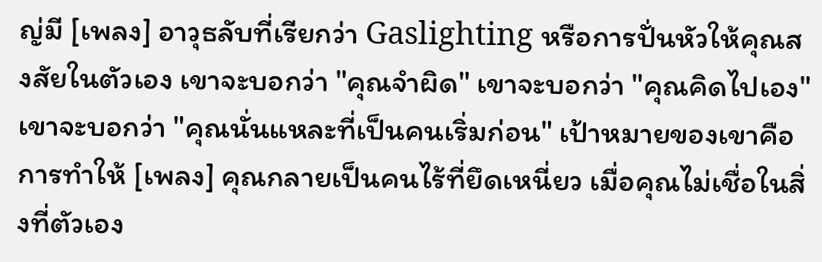ญ่มี [เพลง] อาวุธลับที่เรียกว่า Gaslighting หรือการปั่นหัวให้คุณสงสัยในตัวเอง เขาจะบอกว่า "คุณจำผิด" เขาจะบอกว่า "คุณคิดไปเอง" เขาจะบอกว่า "คุณนั่นแหละที่เป็นคนเริ่มก่อน" เป้าหมายของเขาคือการทำให้ [เพลง] คุณกลายเป็นคนไร้ที่ยึดเหนี่ยว เมื่อคุณไม่เชื่อในสิ่งที่ตัวเอง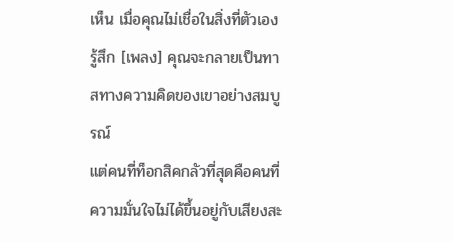เห็น เมื่อคุณไม่เชื่อในสิ่งที่ตัวเองรู้สึก [เพลง] คุณจะกลายเป็นทาสทางความคิดของเขาอย่างสมบูรณ์
แต่คนที่ท็อกสิคกลัวที่สุดคือคนที่ความมั่นใจไม่ได้ขึ้นอยู่กับเสียงสะ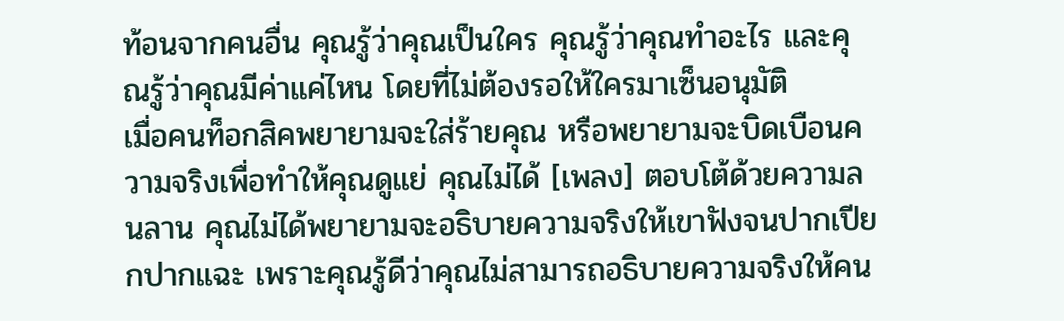ท้อนจากคนอื่น คุณรู้ว่าคุณเป็นใคร คุณรู้ว่าคุณทำอะไร และคุณรู้ว่าคุณมีค่าแค่ไหน โดยที่ไม่ต้องรอให้ใครมาเซ็นอนุมัติ
เมื่อคนท็อกสิคพยายามจะใส่ร้ายคุณ หรือพยายามจะบิดเบือนความจริงเพื่อทำให้คุณดูแย่ คุณไม่ได้ [เพลง] ตอบโต้ด้วยความลนลาน คุณไม่ได้พยายามจะอธิบายความจริงให้เขาฟังจนปากเปียกปากแฉะ เพราะคุณรู้ดีว่าคุณไม่สามารถอธิบายความจริงให้คน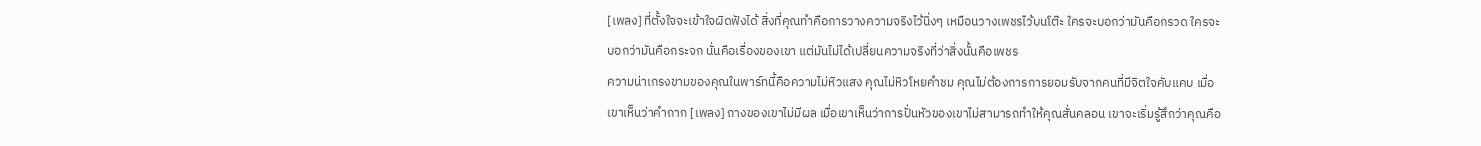[เพลง] ที่ตั้งใจจะเข้าใจผิดฟังได้ สิ่งที่คุณทำคือการวางความจริงไว้นิ่งๆ เหมือนวางเพชรไว้บนโต๊ะ ใครจะบอกว่ามันคือกรวด ใครจะบอกว่ามันคือกระจก นั่นคือเรื่องของเขา แต่มันไม่ได้เปลี่ยนความจริงที่ว่าสิ่งนั้นคือเพชร
ความน่าเกรงขามของคุณในพาร์ทนี้คือความไม่หิวแสง คุณไม่หิวโหยคำชม คุณไม่ต้องการการยอมรับจากคนที่มีจิตใจคับแคบ เมื่อเขาเห็นว่าคำถาก [เพลง] ถางของเขาไม่มีผล เมื่อเขาเห็นว่าการปั่นหัวของเขาไม่สามารถทำให้คุณสั่นคลอน เขาจะเริ่มรู้สึกว่าคุณคือ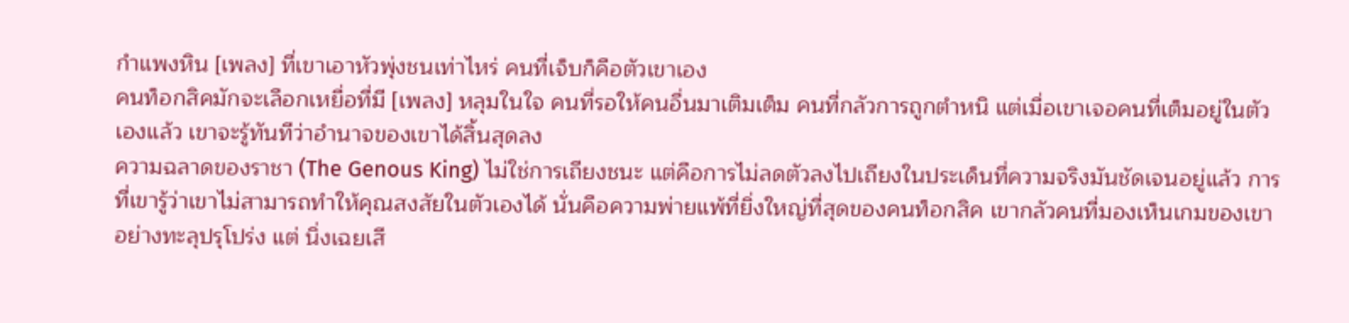กำแพงหิน [เพลง] ที่เขาเอาหัวพุ่งชนเท่าไหร่ คนที่เจ็บก็คือตัวเขาเอง
คนท็อกสิคมักจะเลือกเหยื่อที่มี [เพลง] หลุมในใจ คนที่รอให้คนอื่นมาเติมเต็ม คนที่กลัวการถูกตำหนิ แต่เมื่อเขาเจอคนที่เต็มอยู่ในตัวเองแล้ว เขาจะรู้ทันทีว่าอำนาจของเขาได้สิ้นสุดลง
ความฉลาดของราชา (The Genous King) ไม่ใช่การเถียงชนะ แต่คือการไม่ลดตัวลงไปเถียงในประเด็นที่ความจริงมันชัดเจนอยู่แล้ว การที่เขารู้ว่าเขาไม่สามารถทำให้คุณสงสัยในตัวเองได้ นั่นคือความพ่ายแพ้ที่ยิ่งใหญ่ที่สุดของคนท็อกสิค เขากลัวคนที่มองเห็นเกมของเขาอย่างทะลุปรุโปร่ง แต่ นิ่งเฉยเสี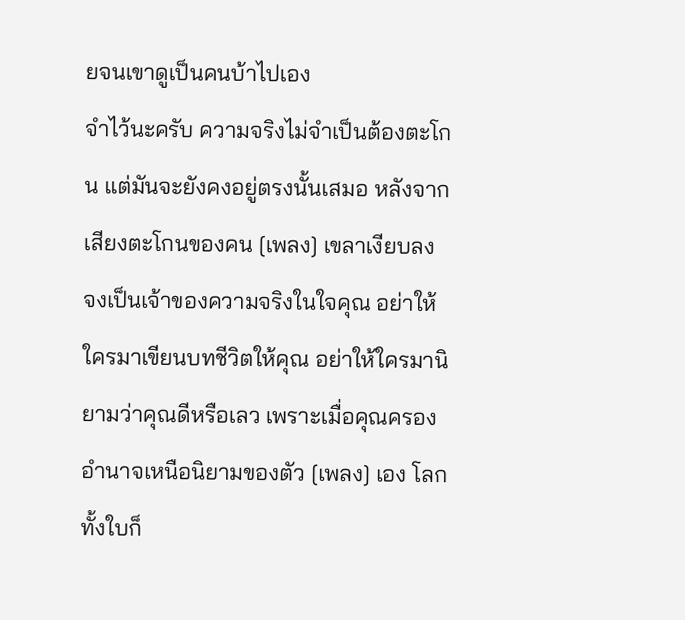ยจนเขาดูเป็นคนบ้าไปเอง
จำไว้นะครับ ความจริงไม่จำเป็นต้องตะโกน แต่มันจะยังคงอยู่ตรงนั้นเสมอ หลังจากเสียงตะโกนของคน [เพลง] เขลาเงียบลง จงเป็นเจ้าของความจริงในใจคุณ อย่าให้ใครมาเขียนบทชีวิตให้คุณ อย่าให้ใครมานิยามว่าคุณดีหรือเลว เพราะเมื่อคุณครองอำนาจเหนือนิยามของตัว [เพลง] เอง โลกทั้งใบก็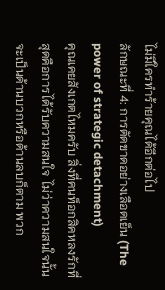ไม่มีใครทำร้ายคุณได้อีกต่อไป
ลักษณะที่ 4: การตัดขาดอย่างเลือดเย็น (The power of strategic detachment)
คุณเคยสังเกตไหมครับ สิ่งที่คนท็อกสิคหลงรักที่สุดคือการได้รับความสนใจ ไม่ว่าความสนใจนั้นจะเป็นด้านบวกหรือด้านลบก็ตาม พวก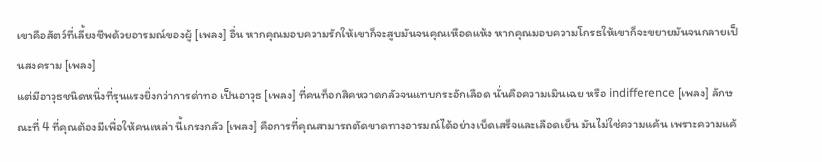เขาคือสัตว์ที่เลี้ยงชีพด้วยอารมณ์ของผู้ [เพลง] อื่น หากคุณมอบความรักให้เขาก็จะสูบมันจนคุณเหือดแห้ง หากคุณมอบความโกรธให้เขาก็จะขยายมันจนกลายเป็นสงคราม [เพลง]
แต่มีอาวุธชนิดหนึ่งที่รุนแรงยิ่งกว่าการด่าทอ เป็นอาวุธ [เพลง] ที่คนท็อกสิคหวาดกลัวจนแทบกระอักเลือด นั่นคือความเมินเฉย หรือ indifference [เพลง] ลักษณะที่ 4 ที่คุณต้องมีเพื่อให้คนเหล่า นี้เกรงกลัว [เพลง] คือการที่คุณสามารถตัดขาดทางอารมณ์ได้อย่างเบ็ดเสร็จและเลือดเย็น มันไม่ใช่ความแค้น เพราะความแค้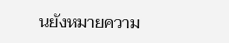นยังหมายความ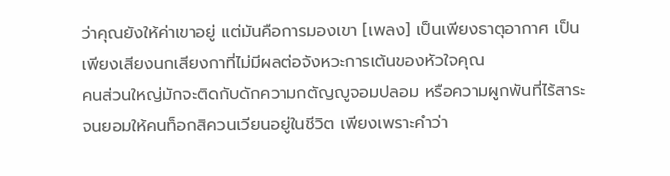ว่าคุณยังให้ค่าเขาอยู่ แต่มันคือการมองเขา [เพลง] เป็นเพียงธาตุอากาศ เป็นเพียงเสียงนกเสียงกาที่ไม่มีผลต่อจังหวะการเต้นของหัวใจคุณ
คนส่วนใหญ่มักจะติดกับดักความกตัญญูจอมปลอม หรือความผูกพันที่ไร้สาระ จนยอมให้คนท็อกสิควนเวียนอยู่ในชีวิต เพียงเพราะคำว่า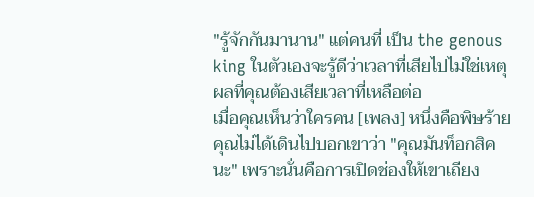"รู้จักกันมานาน" แต่คนที่ เป็น the genous king ในตัวเองจะรู้ดีว่าเวลาที่เสียไปไม่ใช่เหตุผลที่คุณต้องเสียเวลาที่เหลือต่อ
เมื่อคุณเห็นว่าใครคน [เพลง] หนึ่งคือพิษร้าย คุณไม่ได้เดินไปบอกเขาว่า "คุณมันท็อกสิคนะ" เพราะนั่นคือการเปิดช่องให้เขาเถียง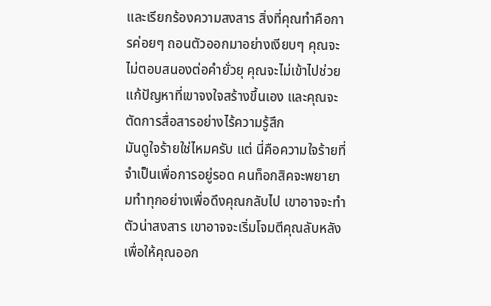และเรียกร้องความสงสาร สิ่งที่คุณทำคือการค่อยๆ ถอนตัวออกมาอย่างเงียบๆ คุณจะไม่ตอบสนองต่อคำยั่วยุ คุณจะไม่เข้าไปช่วยแก้ปัญหาที่เขาจงใจสร้างขึ้นเอง และคุณจะตัดการสื่อสารอย่างไร้ความรู้สึก
มันดูใจร้ายใช่ไหมครับ แต่ นี่คือความใจร้ายที่จำเป็นเพื่อการอยู่รอด คนท็อกสิคจะพยายามทำทุกอย่างเพื่อดึงคุณกลับไป เขาอาจจะทำตัวน่าสงสาร เขาอาจจะเริ่มโจมตีคุณลับหลังเพื่อให้คุณออก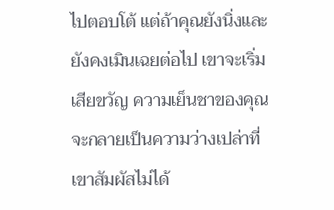ไปตอบโต้ แต่ถ้าคุณยังนิ่งและยังคงเมินเฉยต่อไป เขาจะเริ่มเสียขวัญ ความเย็นชาของคุณจะกลายเป็นความว่างเปล่าที่เขาสัมผัสไม่ได้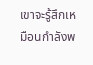เขาจะรู้สึกเหมือนกำลังพ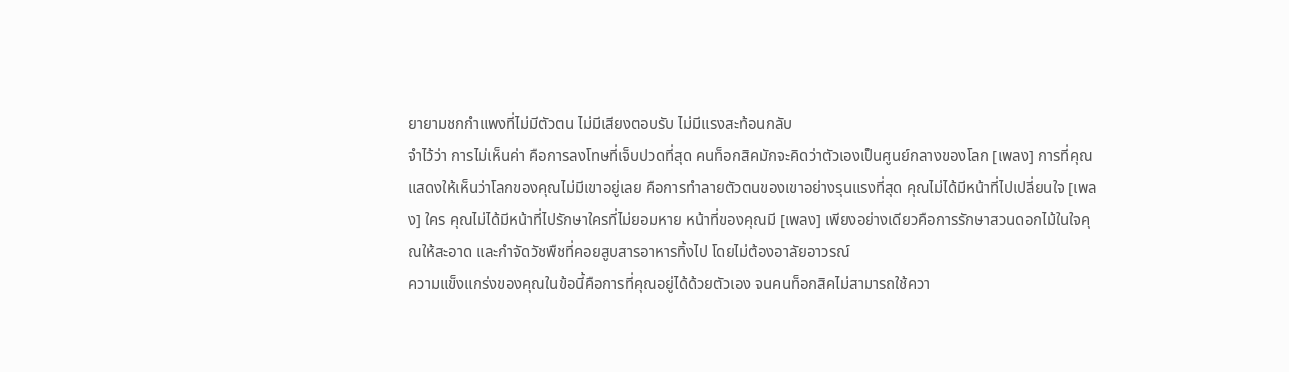ยายามชกกำแพงที่ไม่มีตัวตน ไม่มีเสียงตอบรับ ไม่มีแรงสะท้อนกลับ
จำไว้ว่า การไม่เห็นค่า คือการลงโทษที่เจ็บปวดที่สุด คนท็อกสิคมักจะคิดว่าตัวเองเป็นศูนย์กลางของโลก [เพลง] การที่คุณแสดงให้เห็นว่าโลกของคุณไม่มีเขาอยู่เลย คือการทำลายตัวตนของเขาอย่างรุนแรงที่สุด คุณไม่ได้มีหน้าที่ไปเปลี่ยนใจ [เพลง] ใคร คุณไม่ได้มีหน้าที่ไปรักษาใครที่ไม่ยอมหาย หน้าที่ของคุณมี [เพลง] เพียงอย่างเดียวคือการรักษาสวนดอกไม้ในใจคุณให้สะอาด และกำจัดวัชพืชที่คอยสูบสารอาหารทิ้งไป โดยไม่ต้องอาลัยอาวรณ์
ความแข็งแกร่งของคุณในข้อนี้คือการที่คุณอยู่ได้ด้วยตัวเอง จนคนท็อกสิคไม่สามารถใช้ควา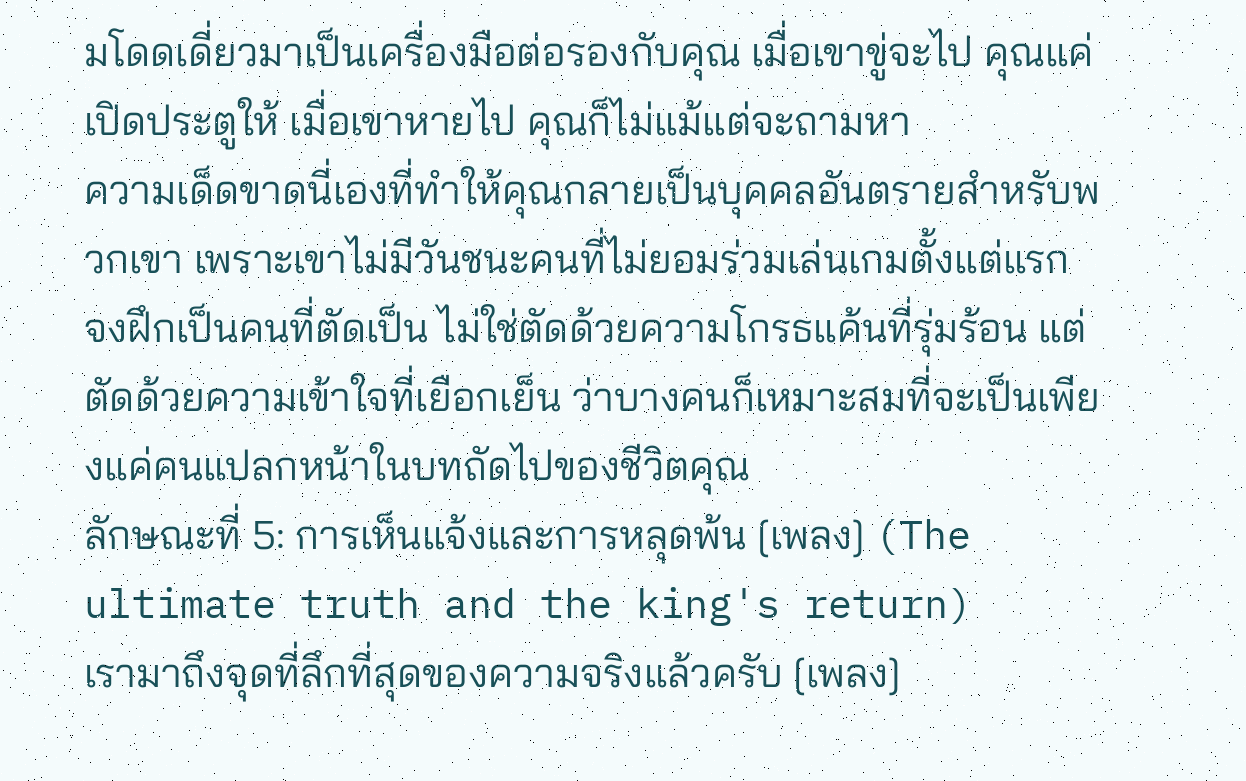มโดดเดี่ยวมาเป็นเครื่องมือต่อรองกับคุณ เมื่อเขาขู่จะไป คุณแค่เปิดประตูให้ เมื่อเขาหายไป คุณก็ไม่แม้แต่จะถามหา
ความเด็ดขาดนี่เองที่ทำให้คุณกลายเป็นบุคคลอันตรายสำหรับพวกเขา เพราะเขาไม่มีวันชนะคนที่ไม่ยอมร่วมเล่นเกมตั้งแต่แรก
จงฝึกเป็นคนที่ตัดเป็น ไม่ใช่ตัดด้วยความโกรธแค้นที่รุ่มร้อน แต่ตัดด้วยความเข้าใจที่เยือกเย็น ว่าบางคนก็เหมาะสมที่จะเป็นเพียงแค่คนแปลกหน้าในบทถัดไปของชีวิตคุณ
ลักษณะที่ 5: การเห็นแจ้งและการหลุดพ้น [เพลง] (The ultimate truth and the king's return)
เรามาถึงจุดที่ลึกที่สุดของความจริงแล้วครับ [เพลง]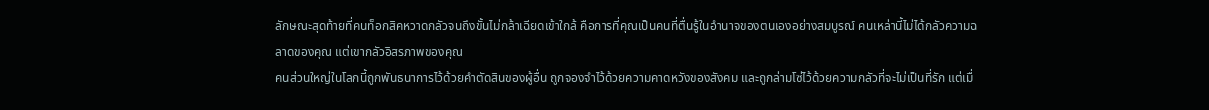ลักษณะสุดท้ายที่คนท็อกสิคหวาดกลัวจนถึงขั้นไม่กล้าเฉียดเข้าใกล้ คือการที่คุณเป็นคนที่ตื่นรู้ในอำนาจของตนเองอย่างสมบูรณ์ คนเหล่านี้ไม่ได้กลัวความฉลาดของคุณ แต่เขากลัวอิสรภาพของคุณ
คนส่วนใหญ่ในโลกนี้ถูกพันธนาการไว้ด้วยคำตัดสินของผู้อื่น ถูกจองจำไว้ด้วยความคาดหวังของสังคม และถูกล่ามโซ่ไว้ด้วยความกลัวที่จะไม่เป็นที่รัก แต่เมื่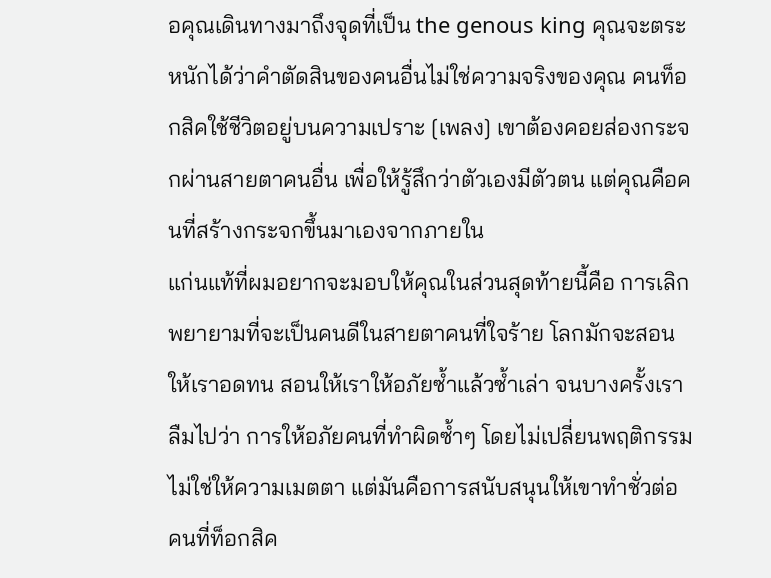อคุณเดินทางมาถึงจุดที่เป็น the genous king คุณจะตระหนักได้ว่าคำตัดสินของคนอื่นไม่ใช่ความจริงของคุณ คนท็อกสิคใช้ชีวิตอยู่บนความเปราะ [เพลง] เขาต้องคอยส่องกระจกผ่านสายตาคนอื่น เพื่อให้รู้สึกว่าตัวเองมีตัวตน แต่คุณคือคนที่สร้างกระจกขึ้นมาเองจากภายใน
แก่นแท้ที่ผมอยากจะมอบให้คุณในส่วนสุดท้ายนี้คือ การเลิกพยายามที่จะเป็นคนดีในสายตาคนที่ใจร้าย โลกมักจะสอนให้เราอดทน สอนให้เราให้อภัยซ้ำแล้วซ้ำเล่า จนบางครั้งเราลืมไปว่า การให้อภัยคนที่ทำผิดซ้ำๆ โดยไม่เปลี่ยนพฤติกรรม ไม่ใช่ให้ความเมตตา แต่มันคือการสนับสนุนให้เขาทำชั่วต่อ
คนที่ท็อกสิค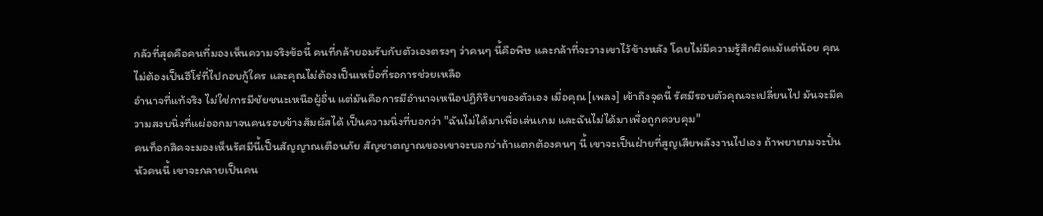กลัวที่สุดคือคนที่มองเห็นความจริงข้อนี้ คนที่กล้ายอมรับกับตัวเองตรงๆ ว่าคนๆ นี้คือพิษ และกล้าที่จะวางเขาไว้ข้างหลัง โดยไม่มีความรู้สึกผิดแม้แต่น้อย คุณไม่ต้องเป็นฮีโร่ที่ไปกอบกู้ใคร และคุณไม่ต้องเป็นเหยื่อที่รอการช่วยเหลือ
อำนาจที่แท้จริง ไม่ใช่การมีชัยชนะเหนือผู้อื่น แต่มันคือการมีอำนาจเหนือปฏิกิริยาของตัวเอง เมื่อคุณ [เพลง] เข้าถึงจุดนี้ รัศมีรอบตัวคุณจะเปลี่ยนไป มันจะมีความสงบนิ่งที่แผ่ออกมาจนคนรอบข้างสัมผัสได้ เป็นความนิ่งที่บอกว่า "ฉันไม่ได้มาเพื่อเล่นเกม และฉันไม่ได้มาเพื่อถูกควบคุม"
คนท็อกสิคจะมองเห็นรัศมีนี้เป็นสัญญาณเตือนภัย สัญชาตญาณของเขาจะบอกว่าถ้าแตกต้องคนๆ นี้ เขาจะเป็นฝ่ายที่สูญเสียพลังงานไปเอง ถ้าพยายามจะปั่นหัวคนนี้ เขาจะกลายเป็นคน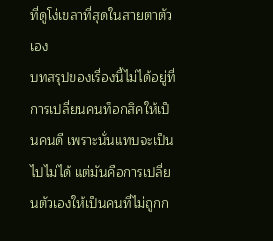ที่ดูโง่เขลาที่สุดในสายตาตัวเอง
บทสรุปของเรื่องนี้ไม่ได้อยู่ที่การเปลี่ยนคนท็อกสิคให้เป็นคนดี เพราะนั่นแทบจะเป็นไปไม่ได้ แต่มันคือการเปลี่ยนตัวเองให้เป็นคนที่ไม่ถูกก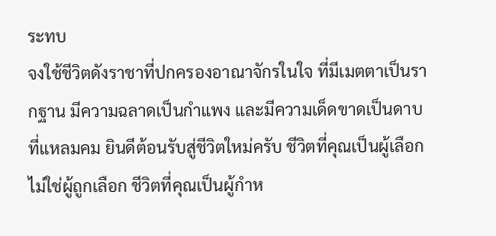ระทบ
จงใช้ชีวิตดังราชาที่ปกครองอาณาจักรในใจ ที่มีเมตตาเป็นรากฐาน มีความฉลาดเป็นกำแพง และมีความเด็ดขาดเป็นดาบที่แหลมคม ยินดีต้อนรับสู่ชีวิตใหม่ครับ ชีวิตที่คุณเป็นผู้เลือก ไม่ใช่ผู้ถูกเลือก ชีวิตที่คุณเป็นผู้กำห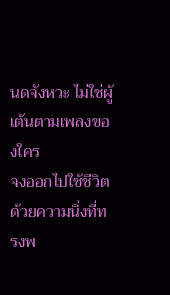นดจังหวะ ไม่ใช่ผู้เต้นตามเพลงของใคร
จงออกไปใช้ชีวิตด้วยความนิ่งที่ทรงพ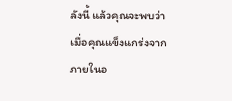ลังนี้ แล้วคุณจะพบว่าเมื่อคุณแข็งแกร่งจากภายในอ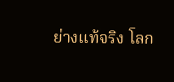ย่างแท้จริง โลก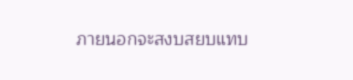ภายนอกจะสงบสยบแทบ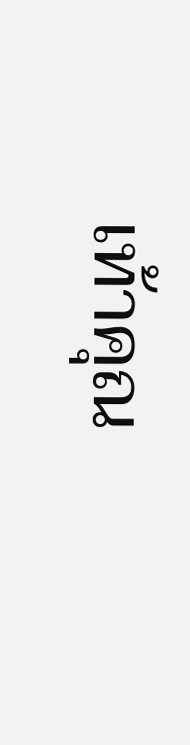เท้าคุณ